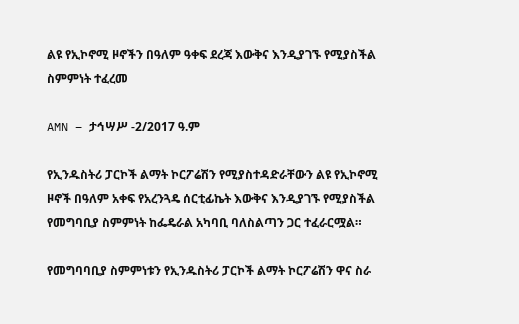ልዩ የኢኮኖሚ ዞኖችን በዓለም ዓቀፍ ደረጃ እውቅና እንዲያገኙ የሚያስችል ስምምነት ተፈረመ

AMN – ታኅሣሥ -2/2017 ዓ.ም

የኢንዱስትሪ ፓርኮች ልማት ኮርፖሬሽን የሚያስተዳድራቸውን ልዩ የኢኮኖሚ ዞኖች በዓለም አቀፍ የአረንጓዴ ሰርቲፊኬት እውቅና እንዲያገኙ የሚያስችል የመግባቢያ ስምምነት ከፌዴራል አካባቢ ባለስልጣን ጋር ተፈራርሟል።

የመግባባቢያ ስምምነቱን የኢንዱስትሪ ፓርኮች ልማት ኮርፖሬሽን ዋና ስራ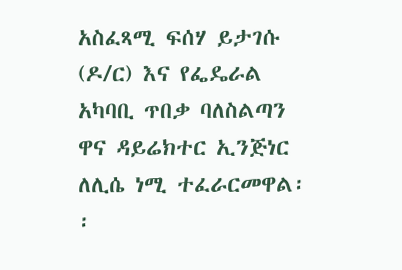አስፈጻሚ ፍሰሃ ይታገሱ (ዶ/ር) እና የፌዴራል አካባቢ ጥበቃ ባለስልጣን ዋና ዳይሬክተር ኢንጅነር ለሊሴ ነሚ ተፈራርመዋል፡፡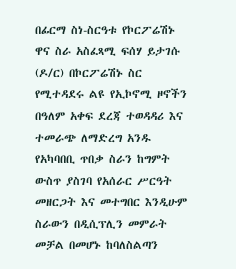በፊርማ ስነ-ስርዓቱ የኮርፖሬሽኑ ዋና ስራ አስፈጻሚ ፍሰሃ ይታገሱ (ዶ/ር) በኮርፖሬሽኑ ስር የሚተዳደሩ ልዩ የኢኮኖሚ ዞኖችን በዓለም አቀፍ ደረጃ ተወዳዳሪ እና ተመራጭ ለማድረግ አንዱ የአካባበቢ ጥበቃ ስራን ከግምት ውስጥ ያስገባ የአሰራር ሥርዓት መዘርጋት እና መተግበር እንዲሁም ስራውን በዲሲፕሊን መምራት መቻል በመሆኑ ከባለስልጣን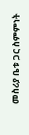መስሪያ ቤቱ ጋር ስምምነት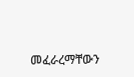መፈራረማቸውን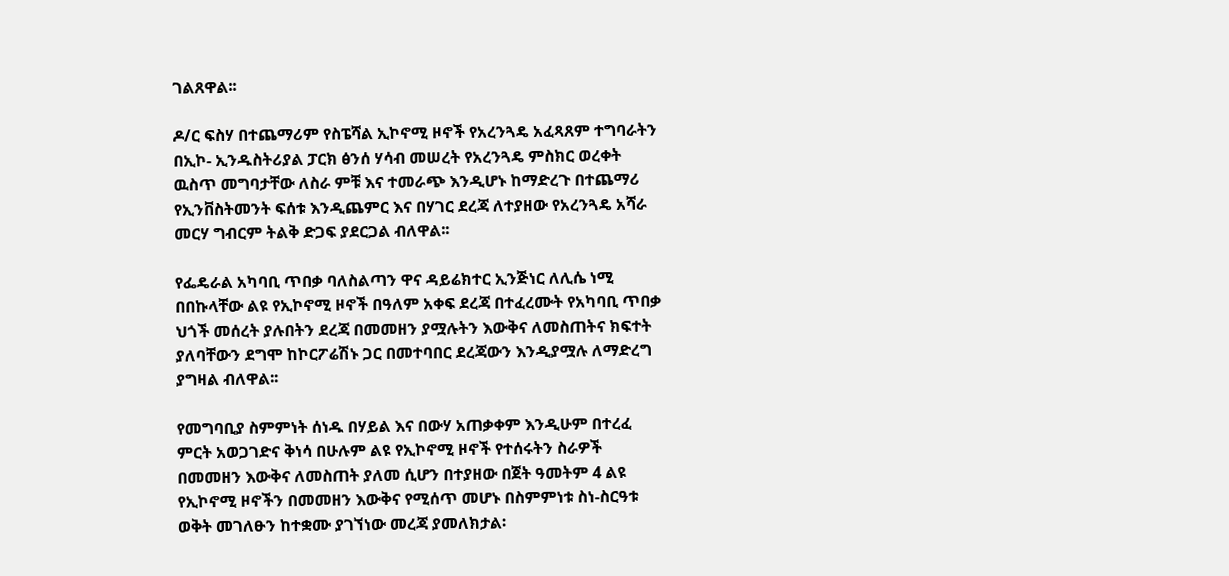ገልጸዋል፡፡

ዶ/ር ፍስሃ በተጨማሪም የስፔሻል ኢኮኖሚ ዞኖች የአረንጓዴ አፈጻጸም ተግባራትን በኢኮ- ኢንዱስትሪያል ፓርክ ፅንሰ ሃሳብ መሠረት የአረንጓዴ ምስክር ወረቀት ዉስጥ መግባታቸው ለስራ ምቹ እና ተመራጭ እንዲሆኑ ከማድረጉ በተጨማሪ የኢንቨስትመንት ፍሰቱ እንዲጨምር እና በሃገር ደረጃ ለተያዘው የአረንጓዴ አሻራ መርሃ ግብርም ትልቅ ድጋፍ ያደርጋል ብለዋል፡፡

የፌዴራል አካባቢ ጥበቃ ባለስልጣን ዋና ዳይሬክተር ኢንጅነር ለሊሴ ነሚ በበኩላቸው ልዩ የኢኮኖሚ ዞኖች በዓለም አቀፍ ደረጃ በተፈረሙት የአካባቢ ጥበቃ ህጎች መሰረት ያሉበትን ደረጃ በመመዘን ያሟሉትን እውቅና ለመስጠትና ክፍተት ያለባቸውን ደግሞ ከኮርፖሬሽኑ ጋር በመተባበር ደረጃውን እንዲያሟሉ ለማድረግ ያግዛል ብለዋል፡፡

የመግባቢያ ስምምነት ሰነዱ በሃይል እና በውሃ አጠቃቀም እንዲሁም በተረፈ ምርት አወጋገድና ቅነሳ በሁሉም ልዩ የኢኮኖሚ ዞኖች የተሰሩትን ስራዎች በመመዘን እውቅና ለመስጠት ያለመ ሲሆን በተያዘው በጀት ዓመትም 4 ልዩ የኢኮኖሚ ዞኖችን በመመዘን እውቅና የሚሰጥ መሆኑ በስምምነቱ ስነ-ስርዓቱ ወቅት መገለፁን ከተቋሙ ያገኘነው መረጃ ያመለክታል፡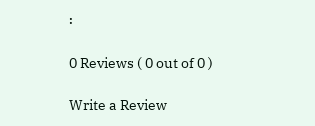፡

0 Reviews ( 0 out of 0 )

Write a Review